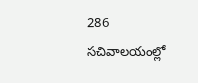286 సచివాలయంల్లో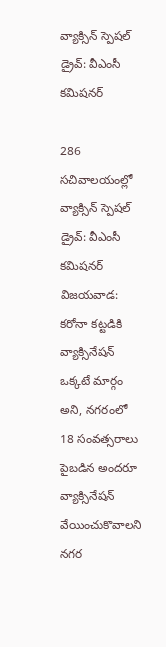వ్యాక్సిన్ స్పెష‌ల్‌ డ్రైవ్‌: వీఎంసీ క‌మిష‌న‌ర్

286 సచివాలయంల్లో వ్యాక్సిన్ స్పెష‌ల్‌ డ్రైవ్‌: వీఎంసీ క‌మిష‌న‌ర్
విజయవాడ: క‌రోనా క‌ట్ట‌డికి వ్యాక్సినేషన్ ఒక్కటే మార్గం అని, న‌గ‌రంలో 18 సంవ‌త్స‌రాలు పైబ‌డిన అంద‌రూ వ్యాక్సినేష‌న్ వేయించుకొవాలని న‌గ‌ర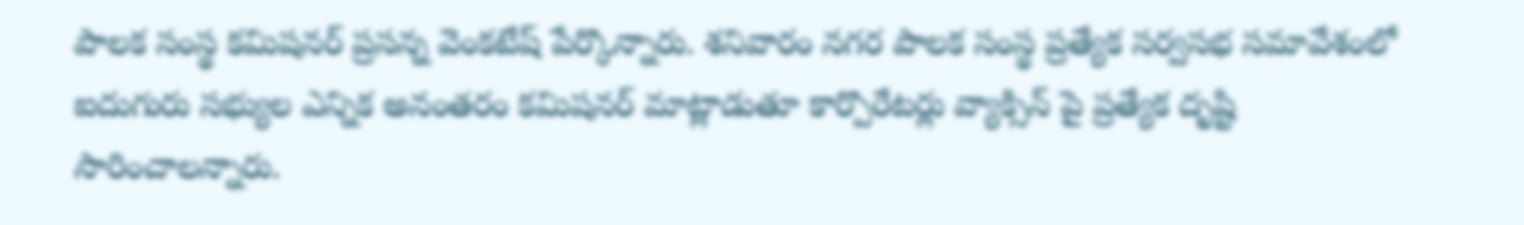పాల‌క సంస్థ క‌మిష‌న‌ర్ ప్ర‌స‌న్న వెంక‌టేష్ పేర్కొన్నారు. శ‌నివారం న‌గ‌ర పాల‌క సంస్థ ప్ర‌త్యేక స‌ర్వ‌స‌భ స‌మావేశంలో ఐదుగురు స‌భ్యుల ఎన్నిక అనంత‌రం క‌మిష‌న‌ర్ మాట్లాడుతూ కార్పొరేట‌ర్లు వ్యాక్సిన్ పై ప్ర‌త్యేక దృష్టి సారించాల‌న్నారు.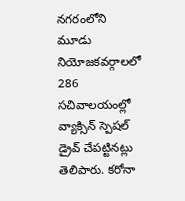న‌గ‌రంలోని మూడు నియోజ‌క‌వ‌ర్గాలలో 286 సచివాలయంల్లో వ్యాక్సిన్ స్పెష‌ల్‌ డ్రైవ్ చేపట్టినట్లు తెలిపారు. క‌రోనా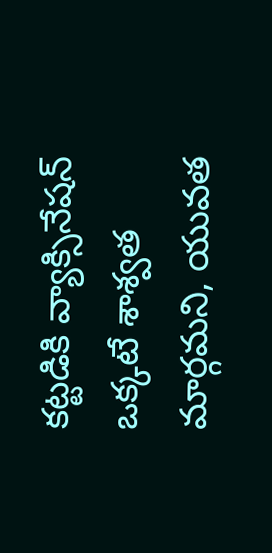క‌ట్ట‌డికి వ్యాక్సినేష‌న్ ఒక్క‌టే శాశ్వ‌త మార్గమని, యువ‌త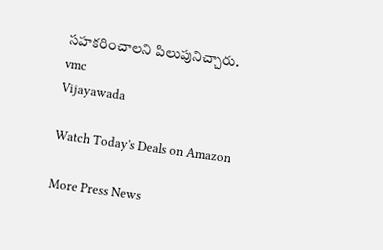స‌హ‌క‌రించాల‌ని పిలుపునిచ్చారు.
vmc
Vijayawada

Watch Today's Deals on Amazon

More Press News